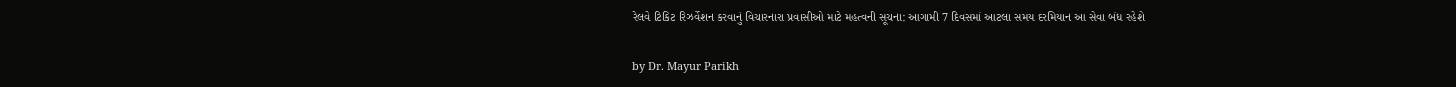રેલવે ટિકિટ રિઝર્વેશન કરવાનું વિચારનારા પ્રવાસીઓ માટે મહત્વની સૂચના: આગામી 7 દિવસમાં આટલા સમય દરમિયાન આ સેવા બંધ રહેશે

by Dr. Mayur Parikh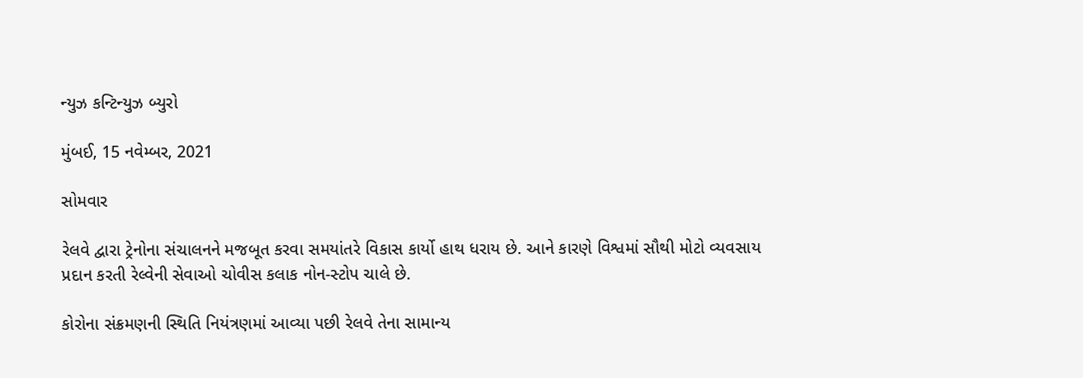ન્યુઝ કન્ટિન્યુઝ બ્યુરો

મુંબઈ, 15 નવેમ્બર, 2021

સોમવાર

રેલવે દ્વારા ટ્રેનોના સંચાલનને મજબૂત કરવા સમયાંતરે વિકાસ કાર્યો હાથ ધરાય છે. આને કારણે વિશ્વમાં સૌથી મોટો વ્યવસાય પ્રદાન કરતી રેલ્વેની સેવાઓ ચોવીસ કલાક નોન-સ્ટોપ ચાલે છે.

કોરોના સંક્રમણની સ્થિતિ નિયંત્રણમાં આવ્યા પછી રેલવે તેના સામાન્ય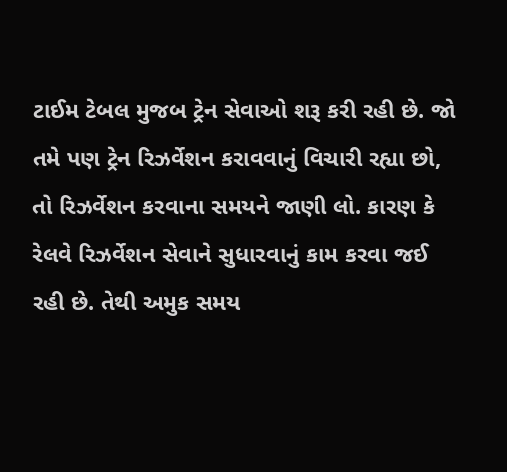ટાઈમ ટેબલ મુજબ ટ્રેન સેવાઓ શરૂ કરી રહી છે. જો તમે પણ ટ્રેન રિઝર્વેશન કરાવવાનું વિચારી રહ્યા છો, તો રિઝર્વેશન કરવાના સમયને જાણી લો. કારણ કે રેલવે રિઝર્વેશન સેવાને સુધારવાનું કામ કરવા જઈ રહી છે. તેથી અમુક સમય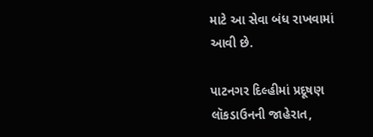માટે આ સેવા બંધ રાખવામાં આવી છે.

પાટનગર દિલ્હીમાં પ્રદૂષણ લૉકડાઉનની જાહેરાત,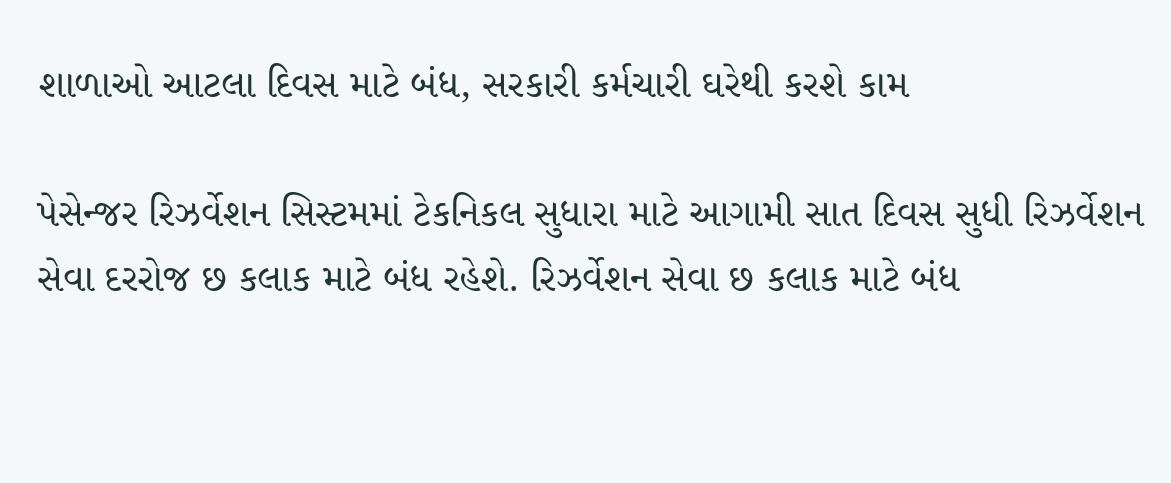શાળાઓ આટલા દિવસ માટે બંધ, સરકારી કર્મચારી ઘરેથી કરશે કામ

પેસેન્જર રિઝર્વેશન સિસ્ટમમાં ટેકનિકલ સુધારા માટે આગામી સાત દિવસ સુધી રિઝર્વેશન સેવા દરરોજ છ કલાક માટે બંધ રહેશે. રિઝર્વેશન સેવા છ કલાક માટે બંધ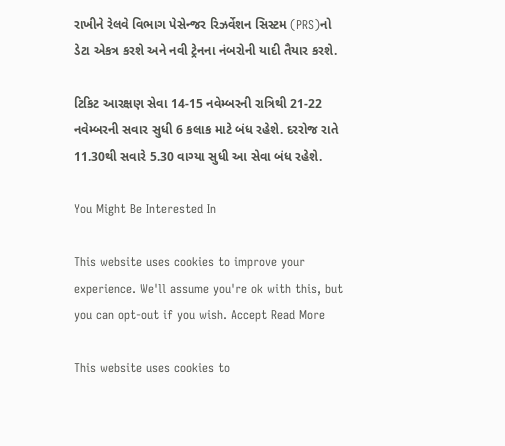રાખીને રેલવે વિભાગ પેસેન્જર રિઝર્વેશન સિસ્ટમ (PRS)નો ડેટા એકત્ર કરશે અને નવી ટ્રેનના નંબરોની યાદી તૈયાર કરશે.

ટિકિટ આરક્ષણ સેવા 14-15 નવેમ્બરની રાત્રિથી 21-22 નવેમ્બરની સવાર સુધી 6 કલાક માટે બંધ રહેશે. દરરોજ રાતે 11.30થી સવારે 5.30 વાગ્યા સુધી આ સેવા બંધ રહેશે.

You Might Be Interested In

This website uses cookies to improve your experience. We'll assume you're ok with this, but you can opt-out if you wish. Accept Read More

This website uses cookies to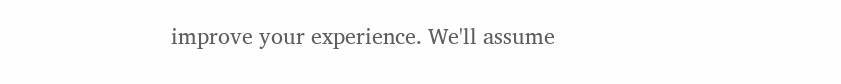improve your experience. We'll assume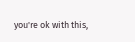you're ok with this,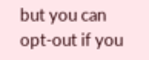but you can opt-out if you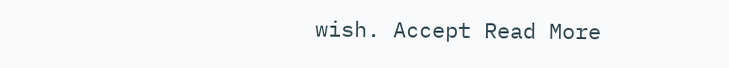wish. Accept Read More